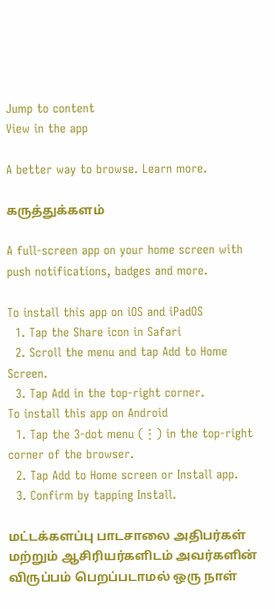Jump to content
View in the app

A better way to browse. Learn more.

கருத்துக்களம்

A full-screen app on your home screen with push notifications, badges and more.

To install this app on iOS and iPadOS
  1. Tap the Share icon in Safari
  2. Scroll the menu and tap Add to Home Screen.
  3. Tap Add in the top-right corner.
To install this app on Android
  1. Tap the 3-dot menu (⋮) in the top-right corner of the browser.
  2. Tap Add to Home screen or Install app.
  3. Confirm by tapping Install.

மட்டக்களப்பு பாடசாலை அதிபர்கள் மற்றும் ஆசிரியர்களிடம் அவர்களின் விருப்பம் பெறப்படாமல் ஒரு நாள்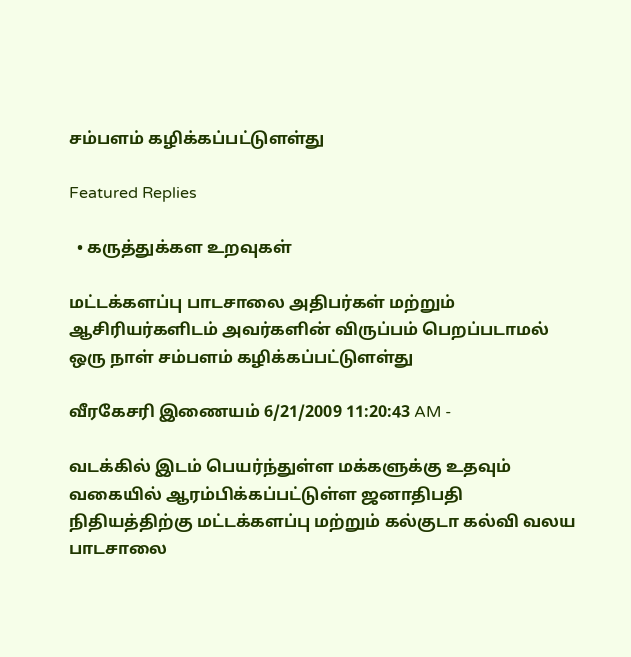சம்பளம் கழிக்கப்பட்டுளள்து

Featured Replies

  • கருத்துக்கள உறவுகள்

மட்டக்களப்பு பாடசாலை அதிபர்கள் மற்றும் ஆசிரியர்களிடம் அவர்களின் விருப்பம் பெறப்படாமல் ஒரு நாள் சம்பளம் கழிக்கப்பட்டுளள்து

வீரகேசரி இணையம் 6/21/2009 11:20:43 AM -

வடக்கில் இடம் பெயர்ந்துள்ள மக்களுக்கு உதவும் வகையில் ஆரம்பிக்கப்பட்டுள்ள ஜனாதிபதி நிதியத்திற்கு மட்டக்களப்பு மற்றும் கல்குடா கல்வி வலய பாடசாலை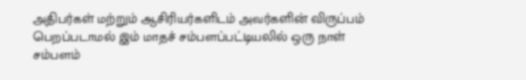அதிபர்கள் மற்றும் ஆசிரியர்களிடம் அவர்களின் விருப்பம் பெறப்படாமல் இம் மாதச் சம்பளப்பட்டியலில் ஒரு நாள் சம்பளம்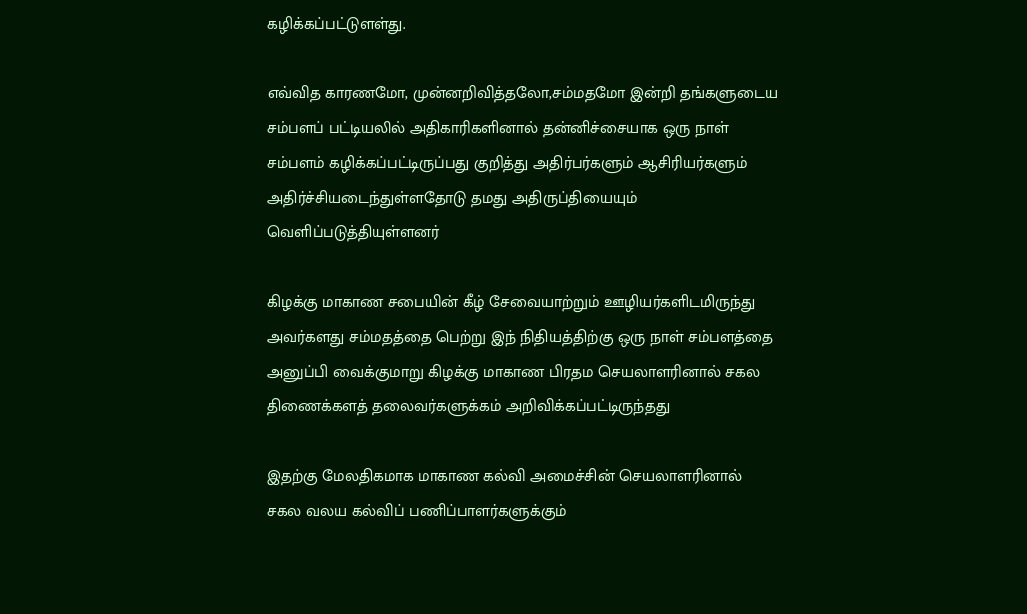கழிக்கப்பட்டுளள்து.

எவ்வித காரணமோ, முன்னறிவித்தலோ,சம்மதமோ இன்றி தங்களுடைய சம்பளப் பட்டியலில் அதிகாரிகளினால் தன்னிச்சையாக ஒரு நாள் சம்பளம் கழிக்கப்பட்டிருப்பது குறித்து அதிர்பர்களும் ஆசிரியர்களும் அதிர்ச்சியடைந்துள்ளதோடு தமது அதிருப்தியையும் வெளிப்படுத்தியுள்ளனர்

கிழக்கு மாகாண சபையின் கீழ் சேவையாற்றும் ஊழியர்களிடமிருந்து அவர்களது சம்மதத்தை பெற்று இந் நிதியத்திற்கு ஒரு நாள் சம்பளத்தை அனுப்பி வைக்குமாறு கிழக்கு மாகாண பிரதம செயலாளரினால் சகல திணைக்களத் தலைவர்களுக்கம் அறிவிக்கப்பட்டிருந்தது

இதற்கு மேலதிகமாக மாகாண கல்வி அமைச்சின் செயலாளரினால் சகல வலய கல்விப் பணிப்பாளர்களுக்கும்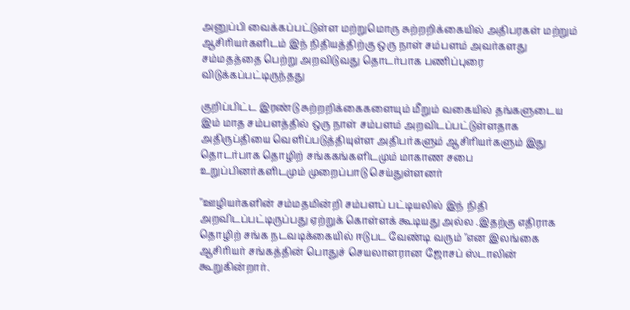அனுப்பி வைக்கப்பட்டுள்ள மற்றுமொரு சுற்றறிக்கையில் அதிபரகள் மற்றும் ஆசிரியர்களிடம் இந் நிதியத்திற்கு ஒரு நாள் சம்பளம் அவர்களது சம்மதத்தை பெற்று அறவிடுவது தொடர்பாக பணிப்புரை விடுக்கப்பட்டிருந்தது

குறிப்பிட்ட இரண்டு சுற்றறிக்கைகளையும் மீறும் வகையில் தங்களுடைய இம் மாத சம்பளத்தில் ஒரு நாள் சம்பளம் அறவிடப்பட்டுள்ளதாக அதிருப்தியை வெளிப்படுத்தியுள்ள அதிபர்களும் ஆசிரியர்களும் இது தொடர்பாக தொழிற் சங்ககங்களிடமும் மாகாண சபை உறுப்பினர்களிடமும் முறைப்பாடு செய்துள்ளனர்

"ஊழியர்களின் சம்மதமின்றி சம்பளப் பட்டியலில் இந் நிதி அறவிடப்பட்டிருப்பது ஏற்றுக் கொள்ளக் கூடியது அல்ல .இதற்கு எதிராக தொழிற் சங்க நடவடிக்கையில் ஈடுபட வேண்டி வரும் "என இலங்கை ஆசிரியர் சங்கத்தின் பொதுச் செயலாளரான ஜோசப் ஸ்டாலின் கூறுகின்றார்.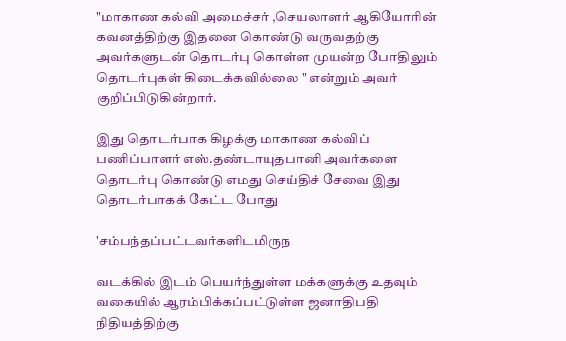"மாகாண கல்வி அமைச்சர் ,செயலாளர் ஆகியோரின் கவனத்திற்கு இதனை கொண்டு வருவதற்கு அவர்களுடன் தொடர்பு கொள்ள முயன்ற போதிலும் தொடர்புகள் கிடைக்கவில்லை " என்றும் அவர் குறிப்பிடுகின்றார்.

இது தொடர்பாக கிழக்கு மாகாண கல்விப் பணிப்பாளர் எஸ்.தண்டாயுதபானி அவர்களை தொடர்பு கொண்டு எமது செய்திச் சேவை இது தொடர்பாகக் கேட்ட போது

'சம்பந்தப்பட்டவர்களிடமிருந

வடக்கில் இடம் பெயர்ந்துள்ள மக்களுக்கு உதவும் வகையில் ஆரம்பிக்கப்பட்டுள்ள ஜனாதிபதி நிதியத்திற்கு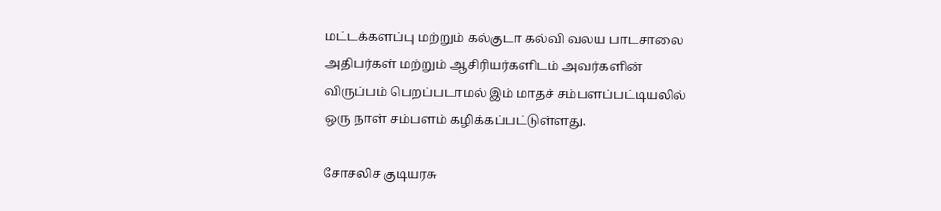மட்டக்களப்பு மற்றும் கல்குடா கல்வி வலய பாடசாலை அதிபர்கள் மற்றும் ஆசிரியர்களிடம் அவர்களின் விருப்பம் பெறப்படாமல் இம் மாதச் சம்பளப்பட்டியலில் ஒரு நாள் சம்பளம் கழிக்கப்பட்டுள்ளது.

சோசலிச குடியரசு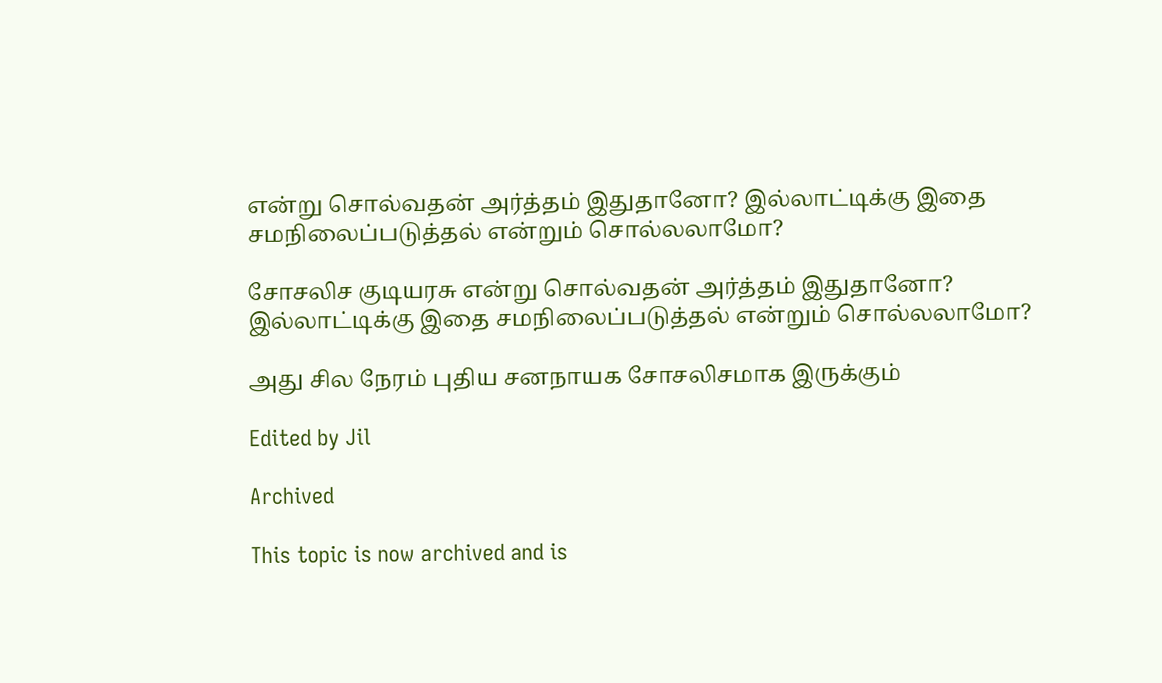என்று சொல்வதன் அர்த்தம் இதுதானோ? இல்லாட்டிக்கு இதை சமநிலைப்படுத்தல் என்றும் சொல்லலாமோ?

சோசலிச குடியரசு என்று சொல்வதன் அர்த்தம் இதுதானோ? இல்லாட்டிக்கு இதை சமநிலைப்படுத்தல் என்றும் சொல்லலாமோ?

அது சில நேரம் புதிய சனநாயக சோசலிசமாக இருக்கும்

Edited by Jil

Archived

This topic is now archived and is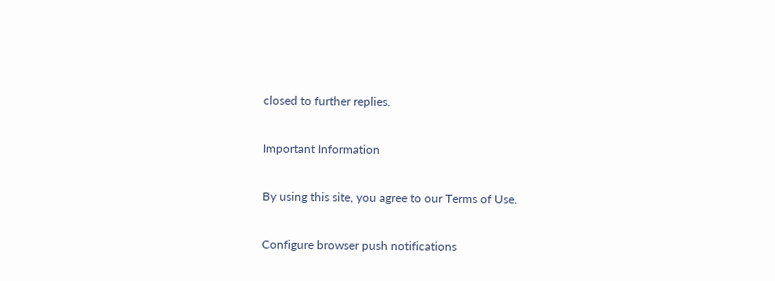closed to further replies.

Important Information

By using this site, you agree to our Terms of Use.

Configure browser push notifications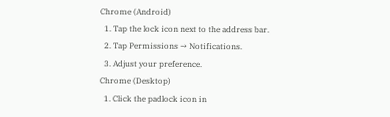Chrome (Android)
  1. Tap the lock icon next to the address bar.
  2. Tap Permissions → Notifications.
  3. Adjust your preference.
Chrome (Desktop)
  1. Click the padlock icon in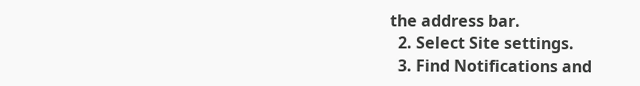the address bar.
  2. Select Site settings.
  3. Find Notifications and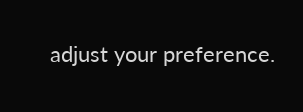adjust your preference.